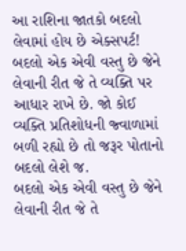આ રાશિના જાતકો બદલો લેવામાં હોય છે એક્સપર્ટ!
બદલો એક એવી વસ્તુ છે જેને લેવાની રીત જે તે વ્યક્તિ પર આધાર રાખે છે. જો કોઈ વ્યક્તિ પ્રતિશોધની જ્વાળામાં બળી રહ્યો છે તો જરૂર પોતાનો બદલો લેશે જ.
બદલો એક એવી વસ્તુ છે જેને લેવાની રીત જે તે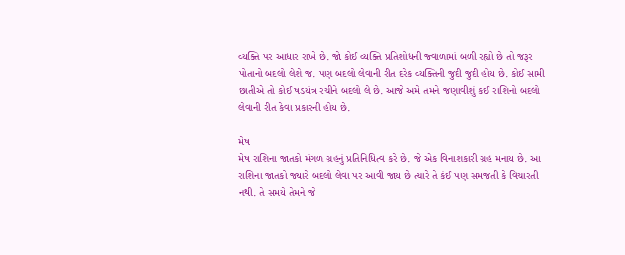વ્યક્તિ પર આધાર રાખે છે. જો કોઈ વ્યક્તિ પ્રતિશોધની જ્વાળામાં બળી રહ્યો છે તો જરૂર પોતાનો બદલો લેશે જ. પણ બદલો લેવાની રીત દરેક વ્યક્તિની જુદી જુદી હોય છે. કોઈ સામી છાતીએ તો કોઈ ષડયંત્ર રચીને બદલો લે છે. આજે અમે તમને જણાવીશું કઈ રાશિનો બદલો લેવાની રીત કેવા પ્રકારની હોય છે.

મેષ
મેષ રાશિના જાતકો મંગળ ગ્રહનું પ્રતિનિધિત્વ કરે છે. જે એક વિનાશકારી ગ્રહ મનાય છે. આ રાશિના જાતકો જ્યારે બદલો લેવા પર આવી જાય છે ત્યારે તે કંઈ પણ સમજતી કે વિચારતી નથી. તે સમયે તેમને જે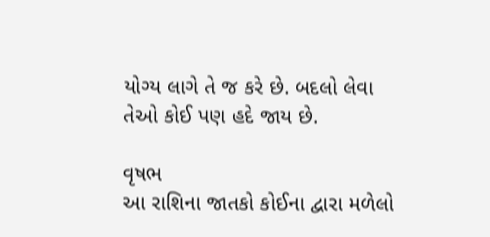યોગ્ય લાગે તે જ કરે છે. બદલો લેવા તેઓ કોઈ પણ હદે જાય છે.

વૃષભ
આ રાશિના જાતકો કોઈના દ્વારા મળેલો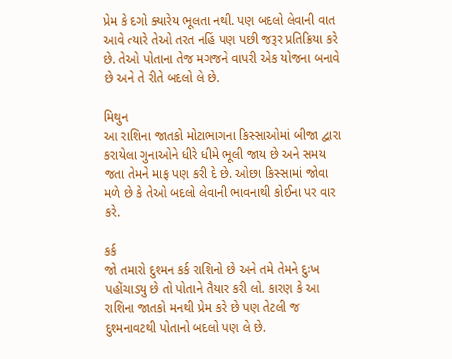પ્રેમ કે દગો ક્યારેય ભૂલતા નથી. પણ બદલો લેવાની વાત આવે ત્યારે તેઓ તરત નહિં પણ પછી જરૂર પ્રતિક્રિયા કરે છે. તેઓ પોતાના તેજ મગજને વાપરી એક યોજના બનાવે છે અને તે રીતે બદલો લે છે.

મિથુન
આ રાશિના જાતકો મોટાભાગના કિસ્સાઓમાં બીજા દ્વારા કરાયેલા ગુનાઓને ધીરે ધીમે ભૂલી જાય છે અને સમય જતા તેમને માફ પણ કરી દે છે. ઓછા કિસ્સામાં જોવા મળે છે કે તેઓ બદલો લેવાની ભાવનાથી કોઈના પર વાર કરે.

કર્ક
જો તમારો દુશ્મન કર્ક રાશિનો છે અને તમે તેમને દુઃખ પહોંચાડ્યુ છે તો પોતાને તૈયાર કરી લો. કારણ કે આ રાશિના જાતકો મનથી પ્રેમ કરે છે પણ તેટલી જ દુશ્મનાવટથી પોતાનો બદલો પણ લે છે.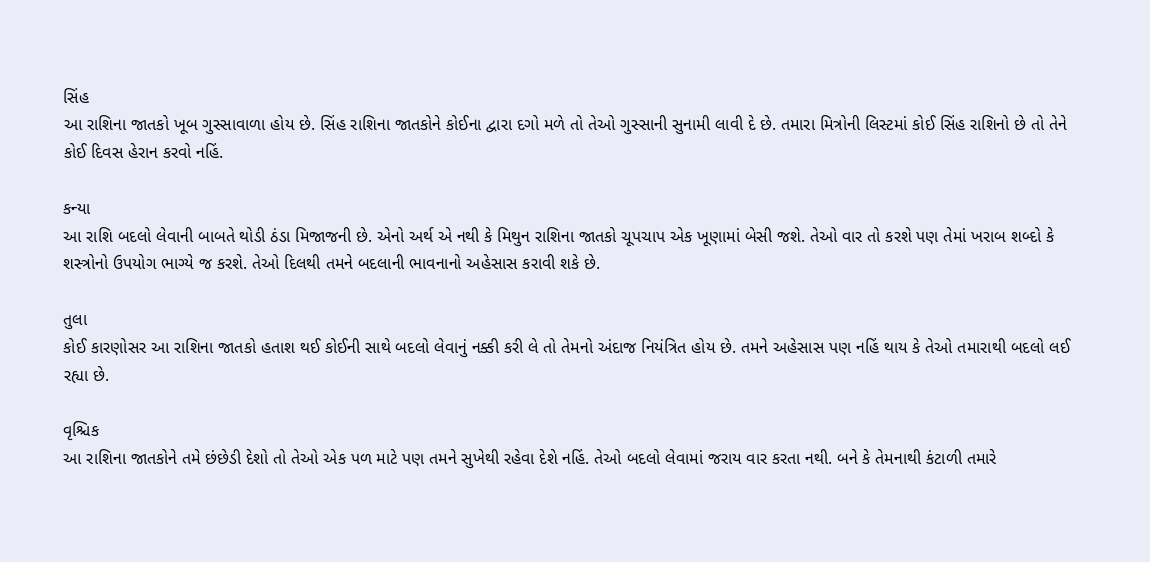સિંહ
આ રાશિના જાતકો ખૂબ ગુસ્સાવાળા હોય છે. સિંહ રાશિના જાતકોને કોઈના દ્વારા દગો મળે તો તેઓ ગુસ્સાની સુનામી લાવી દે છે. તમારા મિત્રોની લિસ્ટમાં કોઈ સિંહ રાશિનો છે તો તેને કોઈ દિવસ હેરાન કરવો નહિં.

કન્યા
આ રાશિ બદલો લેવાની બાબતે થોડી ઠંડા મિજાજની છે. એનો અર્થ એ નથી કે મિથુન રાશિના જાતકો ચૂપચાપ એક ખૂણામાં બેસી જશે. તેઓ વાર તો કરશે પણ તેમાં ખરાબ શબ્દો કે શસ્ત્રોનો ઉપયોગ ભાગ્યે જ કરશે. તેઓ દિલથી તમને બદલાની ભાવનાનો અહેસાસ કરાવી શકે છે.

તુલા
કોઈ કારણોસર આ રાશિના જાતકો હતાશ થઈ કોઈની સાથે બદલો લેવાનું નક્કી કરી લે તો તેમનો અંદાજ નિયંત્રિત હોય છે. તમને અહેસાસ પણ નહિં થાય કે તેઓ તમારાથી બદલો લઈ રહ્યા છે.

વૃશ્ચિક
આ રાશિના જાતકોને તમે છંછેડી દેશો તો તેઓ એક પળ માટે પણ તમને સુખેથી રહેવા દેશે નહિં. તેઓ બદલો લેવામાં જરાય વાર કરતા નથી. બને કે તેમનાથી કંટાળી તમારે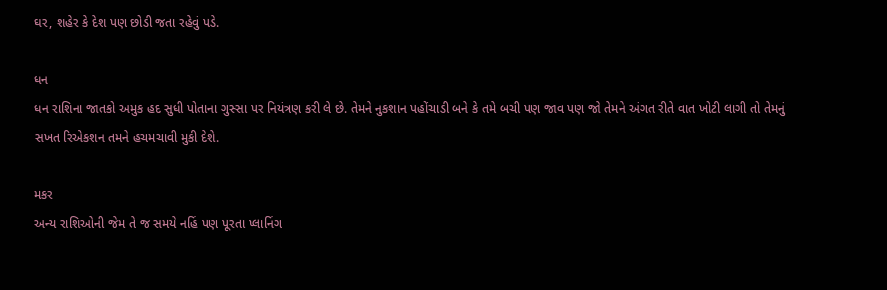ઘર, શહેર કે દેશ પણ છોડી જતા રહેવું પડે.

ધન
ધન રાશિના જાતકો અમુક હદ સુધી પોતાના ગુસ્સા પર નિયંત્રણ કરી લે છે. તેમને નુકશાન પહોંચાડી બને કે તમે બચી પણ જાવ પણ જો તેમને અંગત રીતે વાત ખોટી લાગી તો તેમનું સખત રિએકશન તમને હચમચાવી મુકી દેશે.

મકર
અન્ય રાશિઓની જેમ તે જ સમયે નહિં પણ પૂરતા પ્લાનિંગ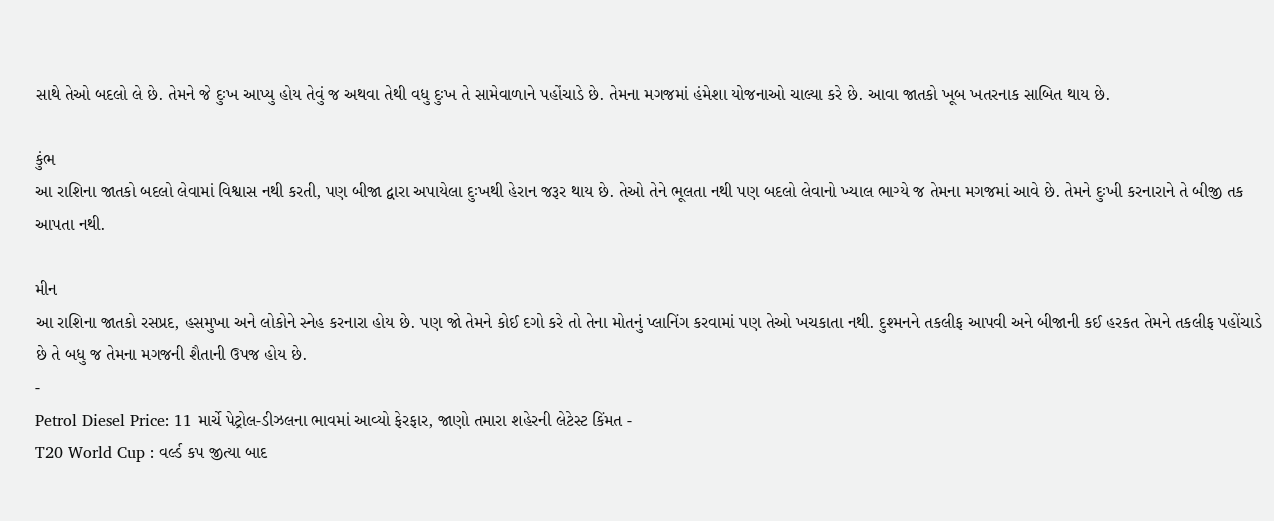સાથે તેઓ બદલો લે છે. તેમને જે દુઃખ આપ્યુ હોય તેવું જ અથવા તેથી વધુ દુઃખ તે સામેવાળાને પહોંચાડે છે. તેમના મગજમાં હંમેશા યોજનાઓ ચાલ્યા કરે છે. આવા જાતકો ખૂબ ખતરનાક સાબિત થાય છે.

કુંભ
આ રાશિના જાતકો બદલો લેવામાં વિશ્વાસ નથી કરતી, પણ બીજા દ્વારા અપાયેલા દુઃખથી હેરાન જરૂર થાય છે. તેઓ તેને ભૂલતા નથી પણ બદલો લેવાનો ખ્યાલ ભાગ્યે જ તેમના મગજમાં આવે છે. તેમને દુઃખી કરનારાને તે બીજી તક આપતા નથી.

મીન
આ રાશિના જાતકો રસપ્રદ, હસમુખા અને લોકોને સ્નેહ કરનારા હોય છે. પણ જો તેમને કોઈ દગો કરે તો તેના મોતનું પ્લાનિંગ કરવામાં પણ તેઓ ખચકાતા નથી. દુશ્મનને તકલીફ આપવી અને બીજાની કઈ હરકત તેમને તકલીફ પહોંચાડે છે તે બધુ જ તેમના મગજની શૈતાની ઉપજ હોય છે.
-
Petrol Diesel Price: 11 માર્ચે પેટ્રોલ-ડીઝલના ભાવમાં આવ્યો ફેરફાર, જાણો તમારા શહેરની લેટેસ્ટ કિંમત -
T20 World Cup : વર્લ્ડ કપ જીત્યા બાદ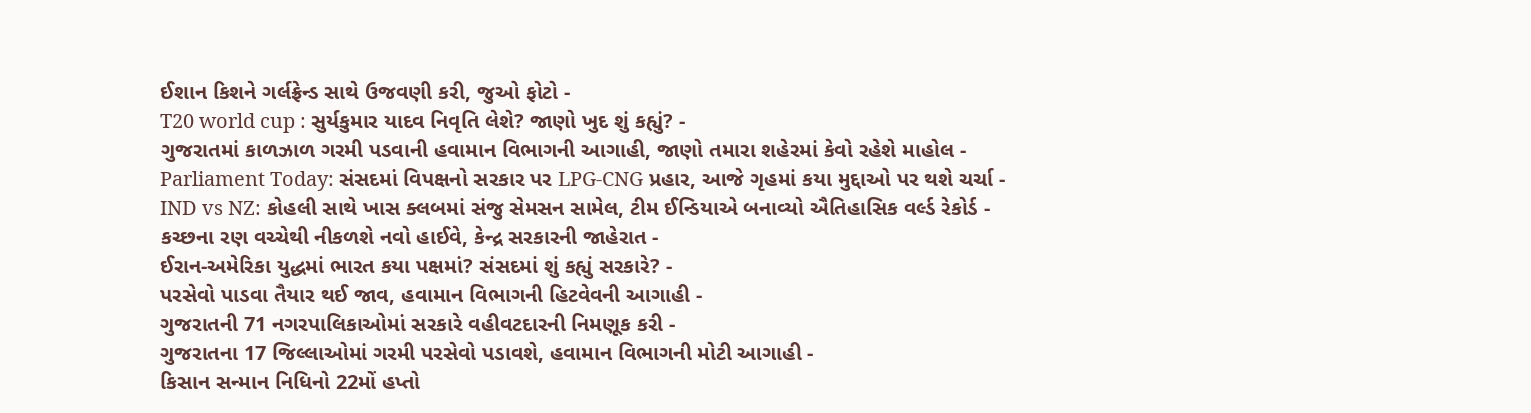ઈશાન કિશને ગર્લફ્રેન્ડ સાથે ઉજવણી કરી, જુઓ ફોટો -
T20 world cup : સુર્યકુમાર યાદવ નિવૃતિ લેશે? જાણો ખુદ શું કહ્યું? -
ગુજરાતમાં કાળઝાળ ગરમી પડવાની હવામાન વિભાગની આગાહી, જાણો તમારા શહેરમાં કેવો રહેશે માહોલ -
Parliament Today: સંસદમાં વિપક્ષનો સરકાર પર LPG-CNG પ્રહાર, આજે ગૃહમાં કયા મુદ્દાઓ પર થશે ચર્ચા -
IND vs NZ: કોહલી સાથે ખાસ ક્લબમાં સંજુ સેમસન સામેલ, ટીમ ઈન્ડિયાએ બનાવ્યો ઐતિહાસિક વર્લ્ડ રેકોર્ડ -
કચ્છના રણ વચ્ચેથી નીકળશે નવો હાઈવે, કેન્દ્ર સરકારની જાહેરાત -
ઈરાન-અમેરિકા યુદ્ધમાં ભારત કયા પક્ષમાં? સંસદમાં શું કહ્યું સરકારે? -
પરસેવો પાડવા તૈયાર થઈ જાવ, હવામાન વિભાગની હિટવેવની આગાહી -
ગુજરાતની 71 નગરપાલિકાઓમાં સરકારે વહીવટદારની નિમણૂક કરી -
ગુજરાતના 17 જિલ્લાઓમાં ગરમી પરસેવો પડાવશે, હવામાન વિભાગની મોટી આગાહી -
કિસાન સન્માન નિધિનો 22મોં હપ્તો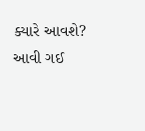ક્યારે આવશે? આવી ગઈ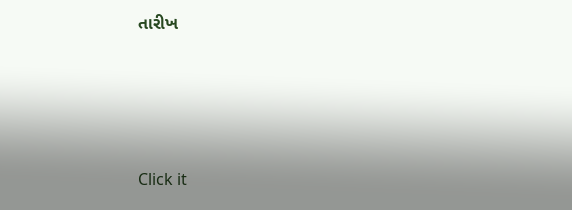તારીખ






Click it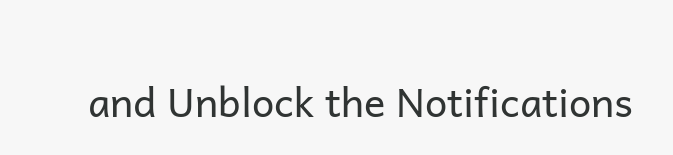and Unblock the Notifications